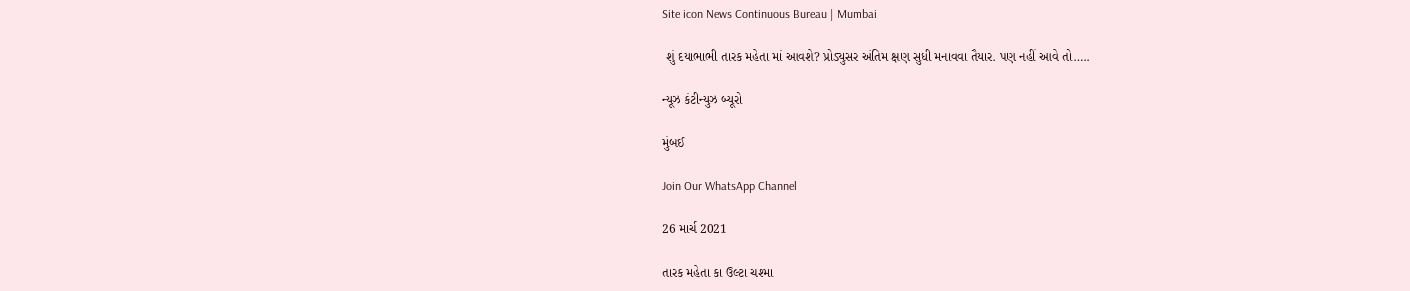Site icon News Continuous Bureau | Mumbai

 શું દયાભાભી તારક મહેતા માં આવશે? પ્રોડ્યુસર અંતિમ ક્ષણ સુધી મનાવવા તૈયાર. પણ નહીં આવે તો…..

ન્યૂઝ કંટીન્યુઝ બ્યૂરો

મુંબઈ

Join Our WhatsApp Channel

26 માર્ચ 2021

તારક મહેતા કા ઉલ્ટા ચશ્મા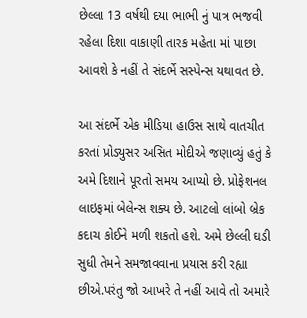છેલ્લા 13 વર્ષથી દયા ભાભી નું પાત્ર ભજવી રહેલા દિશા વાકાણી તારક મહેતા માં પાછા આવશે કે નહીં તે સંદર્ભે સસ્પેન્સ યથાવત છે.

આ સંદર્ભે એક મીડિયા હાઉસ સાથે વાતચીત કરતાં પ્રોડ્યુસર અસિત મોદીએ જણાવ્યું હતું કે અમે દિશાને પૂરતો સમય આપ્યો છે. પ્રોફેશનલ લાઇફમાં બેલેન્સ શક્ય છે. આટલો લાંબો બ્રેક કદાચ કોઈને મળી શકતો હશે. અમે છેલ્લી ઘડી સુધી તેમને સમજાવવાના પ્રયાસ કરી રહ્યા છીએ.પરંતુ જો આખરે તે નહીં આવે તો અમારે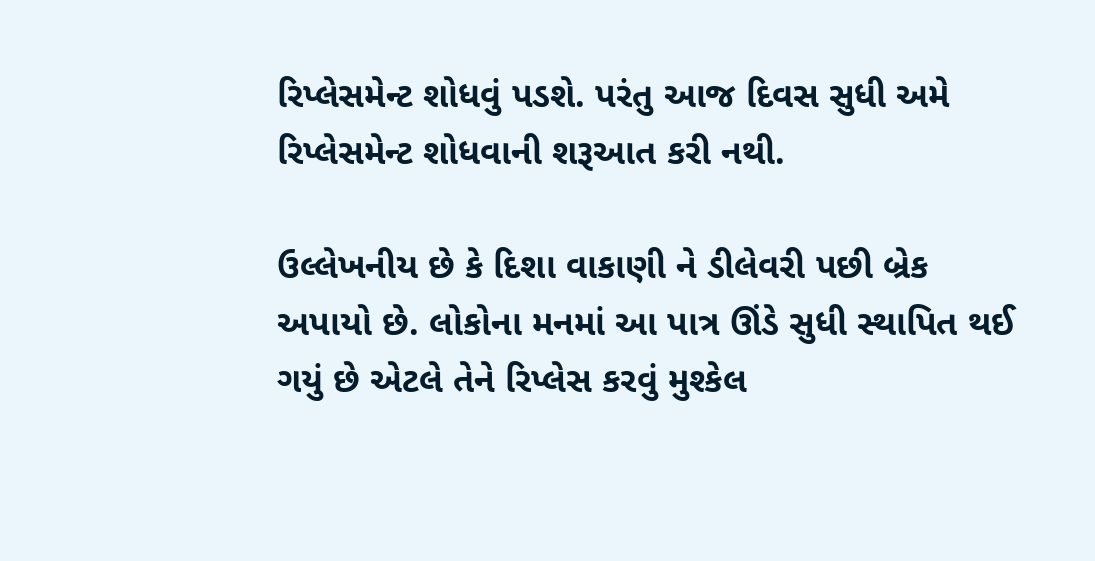રિપ્લેસમેન્ટ શોધવું પડશે. પરંતુ આજ દિવસ સુધી અમે રિપ્લેસમેન્ટ શોધવાની શરૂઆત કરી નથી.

ઉલ્લેખનીય છે કે દિશા વાકાણી ને ડીલેવરી પછી બ્રેક અપાયો છે. લોકોના મનમાં આ પાત્ર ઊંડે સુધી સ્થાપિત થઈ ગયું છે એટલે તેને રિપ્લેસ કરવું મુશ્કેલ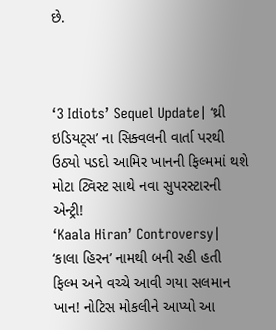છે.



‘3 Idiots’ Sequel Update| ‘થ્રી ઇડિયટ્સ’ ના સિક્વલની વાર્તા પરથી ઉઠ્યો પડદો આમિર ખાનની ફિલ્મમાં થશે મોટા ટ્વિસ્ટ સાથે નવા સુપરસ્ટારની એન્ટ્રી!
‘Kaala Hiran’ Controversy| ‘કાલા હિરન’ નામથી બની રહી હતી ફિલ્મ અને વચ્ચે આવી ગયા સલમાન ખાન! નોટિસ મોકલીને આપ્યો આ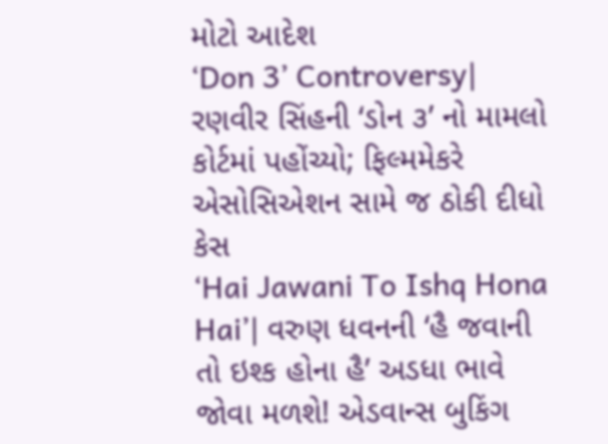મોટો આદેશ
‘Don 3’ Controversy| રણવીર સિંહની ‘ડોન ૩’ નો મામલો કોર્ટમાં પહોંચ્યો; ફિલ્મમેકરે એસોસિએશન સામે જ ઠોકી દીધો કેસ
‘Hai Jawani To Ishq Hona Hai’| વરુણ ધવનની ‘હૈ જવાની તો ઇશ્ક હોના હૈ’ અડધા ભાવે જોવા મળશે! એડવાન્સ બુકિંગ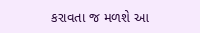કરાવતા જ મળશે આ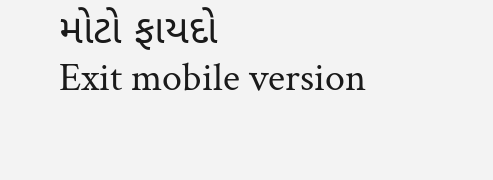મોટો ફાયદો
Exit mobile version